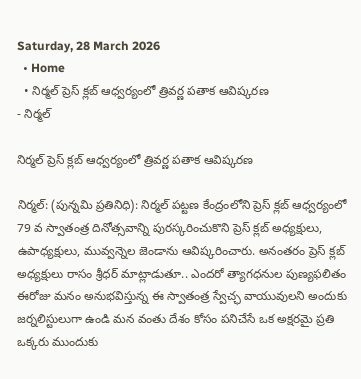Saturday, 28 March 2026
  • Home
  • నిర్మల్ ప్రెస్ క్లబ్ ఆధ్వర్యంలో త్రివర్ణ పతాక ఆవిష్కరణ
- నిర్మల్

నిర్మల్ ప్రెస్ క్లబ్ ఆధ్వర్యంలో త్రివర్ణ పతాక ఆవిష్కరణ

నిర్మల్: (పున్నమి ప్రతినిధి): నిర్మల్ పట్టణ కేంద్రంలోని ప్రెస్ క్లబ్ ఆధ్వర్యంలో 79 వ స్వాతంత్ర దినోత్సవాన్ని పురస్కరించుకొని ప్రెస్ క్లబ్ అధ్యక్షులు, ఉపాధ్యక్షులు, మువ్వన్నెల జెండాను ఆవిష్కరించారు. అనంతరం ప్రెస్ క్లబ్ అధ్యక్షులు రాసం శ్రీధర్ మాట్లాడుతూ.. ఎందరో త్యాగధనుల పుణ్యఫలితం ఈరోజు మనం అనుభవిస్తున్న ఈ స్వాతంత్ర స్వేచ్ఛ వాయువులని అందుకు జర్నలిస్టులుగా ఉండి మన వంతు దేశం కోసం పనిచేసే ఒక అక్షరమై ప్రతి ఒక్కరు ముందుకు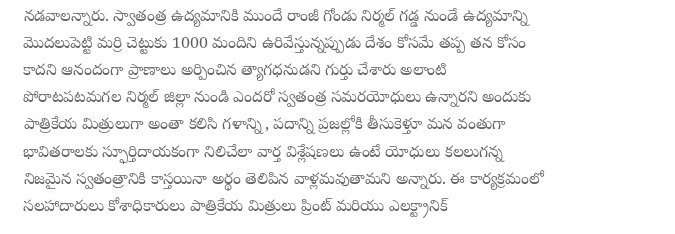నడవాలన్నారు. స్వాతంత్ర ఉద్యమానికి ముందే రాంజీ గోండు నిర్మల్ గడ్డ నుండే ఉద్యమాన్ని మొదలుపెట్టి మర్రి చెట్టుకు 1000 మందిని ఉరివేస్తున్నప్పుడు దేశం కోసమే తప్ప తన కోసం కాదని ఆనందంగా ప్రాణాలు అర్పించిన త్యాగధనుడని గుర్తు చేశారు అలాంటి పోరాటపటమగల నిర్మల్ జిల్లా నుండి ఎందరో స్వతంత్ర సమరయోధులు ఉన్నారని అందుకు పాత్రికేయ మిత్రులుగా అంతా కలిసి గళాన్ని, పదాన్ని ప్రజల్లోకి తీసుకెళ్తూ మన వంతుగా భావితరాలకు స్ఫూర్తిదాయకంగా నిలిచేలా వార్త విశ్లేషణలు ఉంటే యోధులు కలలుగన్న నిజమైన స్వతంత్రానికి కాస్తయినా అర్థం తెలిపిన వాళ్లమవుతామని అన్నారు. ఈ కార్యక్రమంలో సలహాదారులు కోశాధికారులు పాత్రికేయ మిత్రులు ప్రింట్ మరియు ఎలక్ట్రానిక్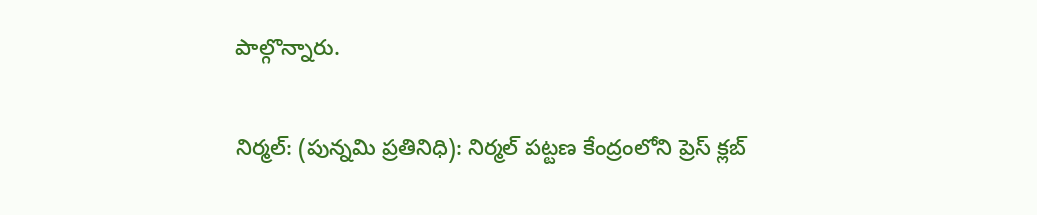పాల్గొన్నారు.

నిర్మల్: (పున్నమి ప్రతినిధి): నిర్మల్ పట్టణ కేంద్రంలోని ప్రెస్ క్లబ్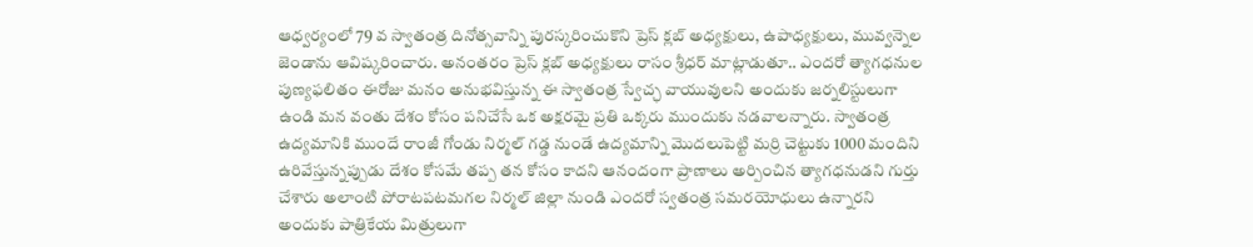ఆధ్వర్యంలో 79 వ స్వాతంత్ర దినోత్సవాన్ని పురస్కరించుకొని ప్రెస్ క్లబ్ అధ్యక్షులు, ఉపాధ్యక్షులు, మువ్వన్నెల జెండాను ఆవిష్కరించారు. అనంతరం ప్రెస్ క్లబ్ అధ్యక్షులు రాసం శ్రీధర్ మాట్లాడుతూ.. ఎందరో త్యాగధనుల పుణ్యఫలితం ఈరోజు మనం అనుభవిస్తున్న ఈ స్వాతంత్ర స్వేచ్ఛ వాయువులని అందుకు జర్నలిస్టులుగా ఉండి మన వంతు దేశం కోసం పనిచేసే ఒక అక్షరమై ప్రతి ఒక్కరు ముందుకు నడవాలన్నారు. స్వాతంత్ర ఉద్యమానికి ముందే రాంజీ గోండు నిర్మల్ గడ్డ నుండే ఉద్యమాన్ని మొదలుపెట్టి మర్రి చెట్టుకు 1000 మందిని ఉరివేస్తున్నప్పుడు దేశం కోసమే తప్ప తన కోసం కాదని ఆనందంగా ప్రాణాలు అర్పించిన త్యాగధనుడని గుర్తు చేశారు అలాంటి పోరాటపటమగల నిర్మల్ జిల్లా నుండి ఎందరో స్వతంత్ర సమరయోధులు ఉన్నారని అందుకు పాత్రికేయ మిత్రులుగా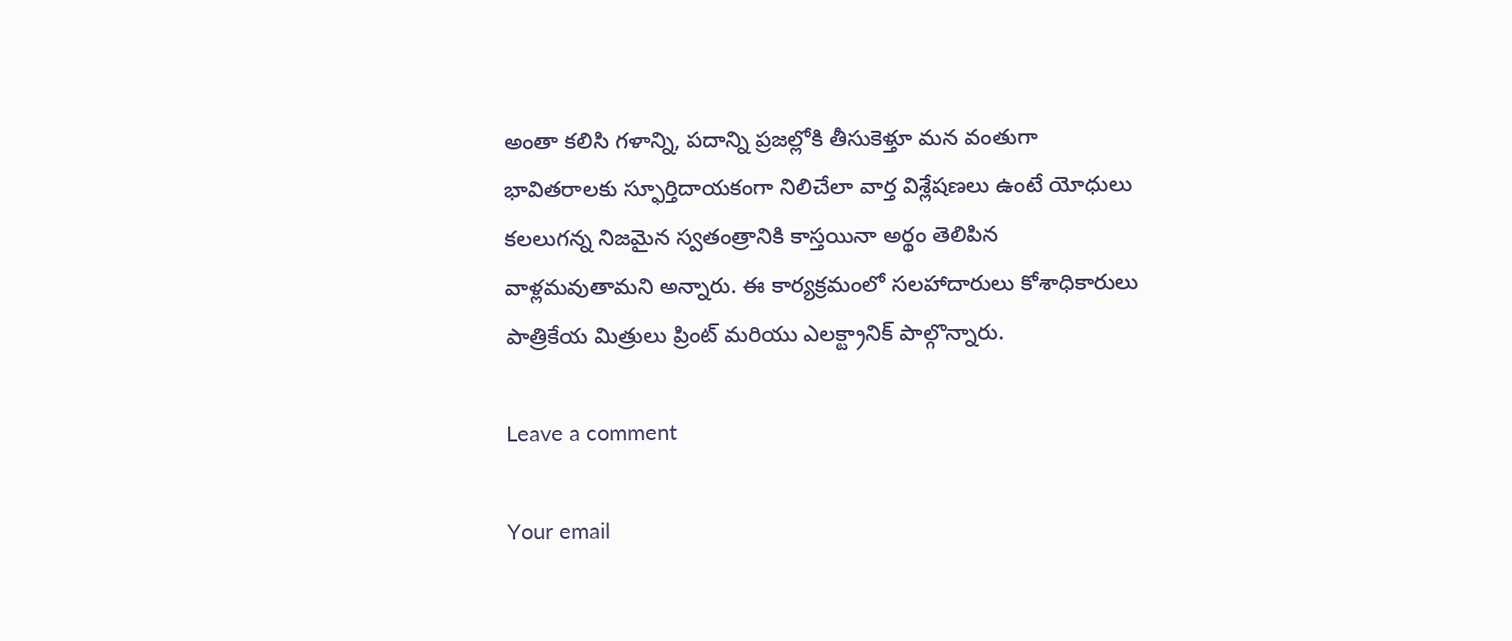అంతా కలిసి గళాన్ని, పదాన్ని ప్రజల్లోకి తీసుకెళ్తూ మన వంతుగా భావితరాలకు స్ఫూర్తిదాయకంగా నిలిచేలా వార్త విశ్లేషణలు ఉంటే యోధులు కలలుగన్న నిజమైన స్వతంత్రానికి కాస్తయినా అర్థం తెలిపిన వాళ్లమవుతామని అన్నారు. ఈ కార్యక్రమంలో సలహాదారులు కోశాధికారులు పాత్రికేయ మిత్రులు ప్రింట్ మరియు ఎలక్ట్రానిక్ పాల్గొన్నారు.

Leave a comment

Your email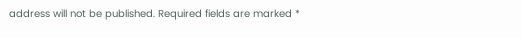address will not be published. Required fields are marked *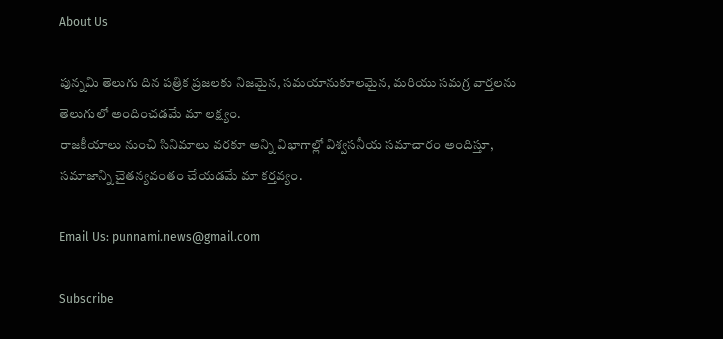About Us

పున్నమి తెలుగు దిన పత్రిక ప్రజలకు నిజమైన, సమయానుకూలమైన, మరియు సమగ్ర వార్తలను తెలుగులో అందించడమే మా లక్ష్యం.
రాజకీయాలు నుంచి సినిమాలు వరకూ అన్ని విభాగాల్లో విశ్వసనీయ సమాచారం అందిస్తూ, సమాజాన్ని చైతన్యవంతం చేయడమే మా కర్తవ్యం.

Email Us: punnami.news@gmail.com

Subscribe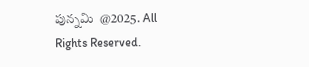పున్నమి  @2025. All Rights Reserved.